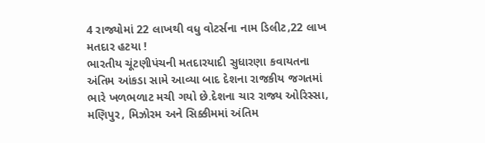4 રાજ્યોમાં 22 લાખથી વધુ વોટર્સના નામ ડિલીટ,22 લાખ મતદાર હટયા !
ભારતીય ચૂંટણીપંચની મતદારયાદી સુધારણા કવાયતના અંતિમ આંકડા સામે આવ્યા બાદ દેશના રાજકીય જગતમાં ભારે ખળભળાટ મચી ગયો છે.દેશના ચાર રાજ્ય ઓરિસ્સા, મણિપુર, મિઝોરમ અને સિક્કીમમાં અંતિમ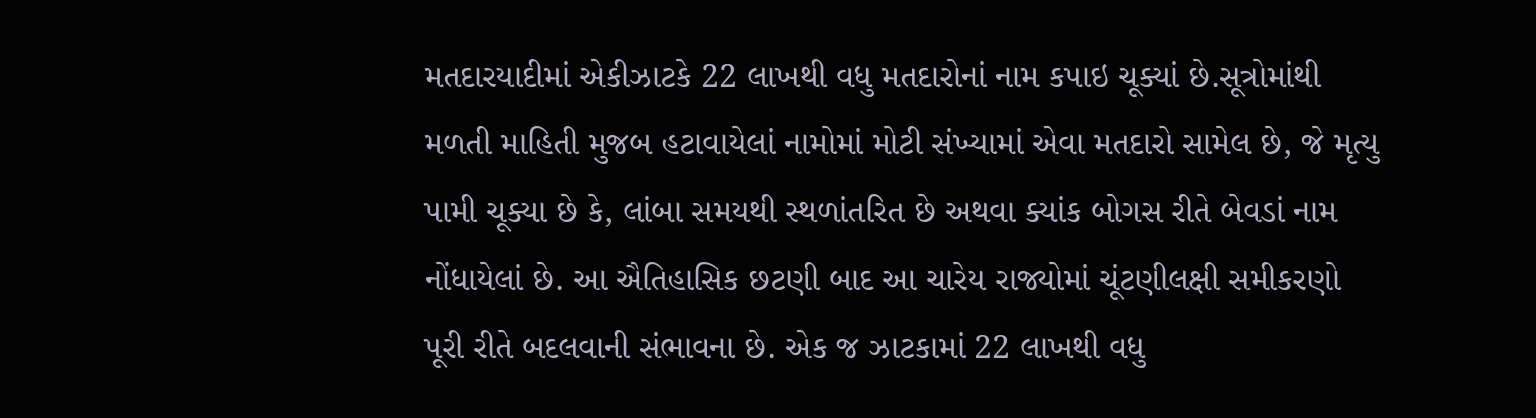મતદારયાદીમાં એકીઝાટકે 22 લાખથી વધુ મતદારોનાં નામ કપાઇ ચૂક્યાં છે.સૂત્રોમાંથી મળતી માહિતી મુજબ હટાવાયેલાં નામોમાં મોટી સંખ્યામાં એવા મતદારો સામેલ છે, જે મૃત્યુ પામી ચૂક્યા છે કે, લાંબા સમયથી સ્થળાંતરિત છે અથવા ક્યાંક બોગસ રીતે બેવડાં નામ નોંધાયેલાં છે. આ ઐતિહાસિક છટણી બાદ આ ચારેય રાજ્યોમાં ચૂંટણીલક્ષી સમીકરણો પૂરી રીતે બદલવાની સંભાવના છે. એક જ ઝાટકામાં 22 લાખથી વધુ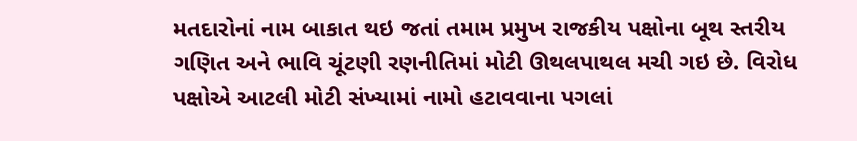મતદારોનાં નામ બાકાત થઇ જતાં તમામ પ્રમુખ રાજકીય પક્ષોના બૂથ સ્તરીય ગણિત અને ભાવિ ચૂંટણી રણનીતિમાં મોટી ઊથલપાથલ મચી ગઇ છે. વિરોધ પક્ષોએ આટલી મોટી સંખ્યામાં નામો હટાવવાના પગલાં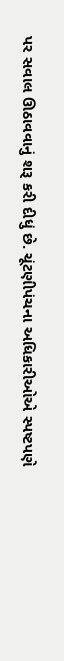પર સવાલ ઊઠાવવાનું શરૂ કરી દીધું છે. ચૂંટણીપંચના અધિકારીઓએ સ્પષ્ટપણે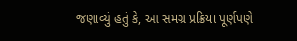જણાવ્યું હતું કે, આ સમગ્ર પ્રક્રિયા પૂર્ણપણે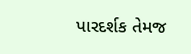પારદર્શક તેમજ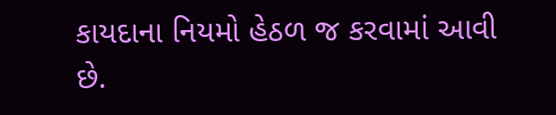કાયદાના નિયમો હેઠળ જ કરવામાં આવી છે.